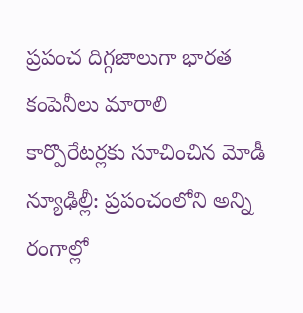ప్రపంచ దిగ్గజాలుగా భారత కంపెనీలు మారాలి
కార్పొరేటర్లకు సూచించిన మోడీ న్యూఢిల్లీ: ప్రపంచంలోని అన్ని రంగాల్లో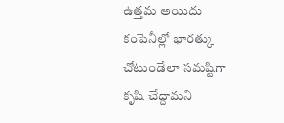ఉత్తమ అయిదు కంపెనీల్లో భారత్కు చోటుండేలా సమష్టిగా కృషి చేద్దామని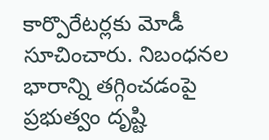కార్పొరేటర్లకు మోడీ సూచించారు. నిబంధనల భారాన్ని తగ్గించడంపై ప్రభుత్వం దృష్టి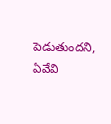పెడుతుందని, ఏవేవి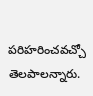పరిహరించవచ్చో తెలపాలన్నారు.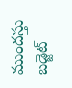ముందస్తు బడ్జెట్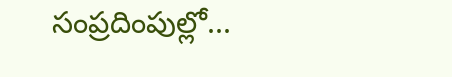సంప్రదింపుల్లో...